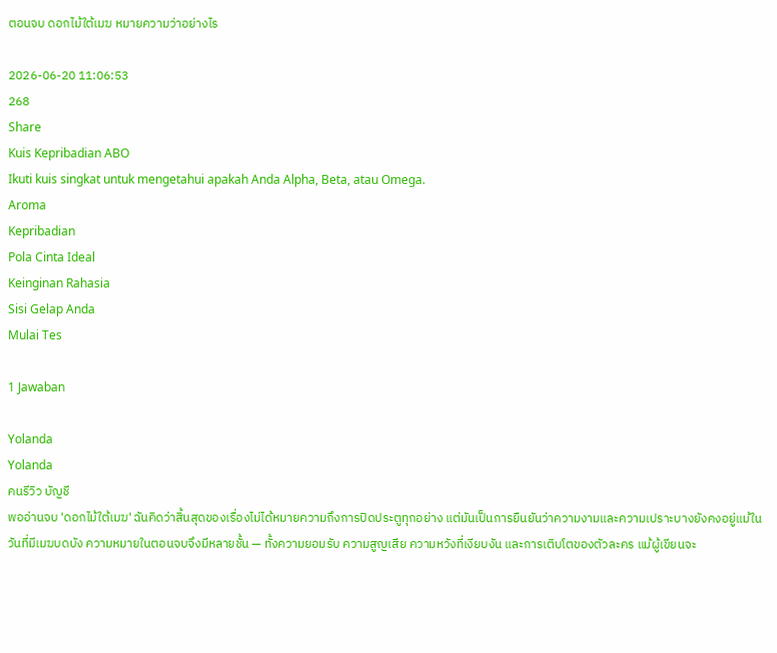ตอนจบ ดอกไม้ใต้เมฆ หมายความว่าอย่างไร

2026-06-20 11:06:53
268
Share
Kuis Kepribadian ABO
Ikuti kuis singkat untuk mengetahui apakah Anda Alpha, Beta, atau Omega.
Aroma
Kepribadian
Pola Cinta Ideal
Keinginan Rahasia
Sisi Gelap Anda
Mulai Tes

1 Jawaban

Yolanda
Yolanda
คนรีวิว บัญชี
พออ่านจบ 'ดอกไม้ใต้เมฆ' ฉันคิดว่าสิ้นสุดของเรื่องไม่ได้หมายความถึงการปิดประตูทุกอย่าง แต่มันเป็นการยืนยันว่าความงามและความเปราะบางยังคงอยู่แม้ในวันที่มีเมฆบดบัง ความหมายในตอนจบจึงมีหลายชั้น — ทั้งความยอมรับ ความสูญเสีย ความหวังที่เงียบงัน และการเติบโตของตัวละคร แม้ผู้เขียนจะ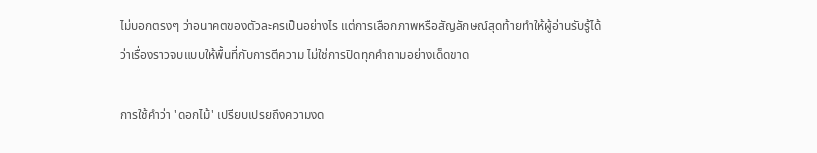ไม่บอกตรงๆ ว่าอนาคตของตัวละครเป็นอย่างไร แต่การเลือกภาพหรือสัญลักษณ์สุดท้ายทำให้ผู้อ่านรับรู้ได้ว่าเรื่องราวจบแบบให้พื้นที่กับการตีความ ไม่ใช่การปิดทุกคำถามอย่างเด็ดขาด

การใช้คำว่า 'ดอกไม้' เปรียบเปรยถึงความงด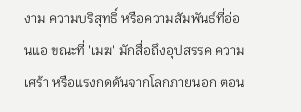งาม ความบริสุทธิ์ หรือความสัมพันธ์ที่อ่อนแอ ขณะที่ 'เมฆ' มักสื่อถึงอุปสรรค ความเศร้า หรือแรงกดดันจากโลกภายนอก ตอน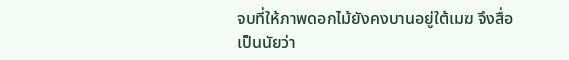จบที่ให้ภาพดอกไม้ยังคงบานอยู่ใต้เมฆ จึงสื่อเป็นนัยว่า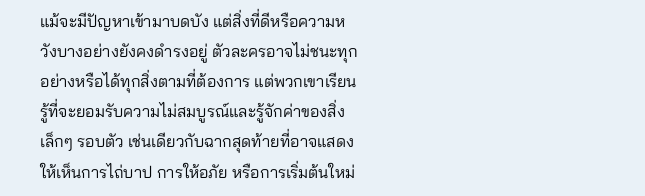แม้จะมีปัญหาเข้ามาบดบัง แต่สิ่งที่ดีหรือความหวังบางอย่างยังคงดำรงอยู่ ตัวละครอาจไม่ชนะทุกอย่างหรือได้ทุกสิ่งตามที่ต้องการ แต่พวกเขาเรียนรู้ที่จะยอมรับความไม่สมบูรณ์และรู้จักค่าของสิ่งเล็กๆ รอบตัว เช่นเดียวกับฉากสุดท้ายที่อาจแสดงให้เห็นการไถ่บาป การให้อภัย หรือการเริ่มต้นใหม่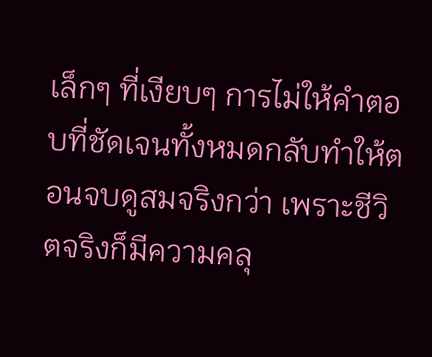เล็กๆ ที่เงียบๆ การไม่ให้คำตอบที่ชัดเจนทั้งหมดกลับทำให้ตอนจบดูสมจริงกว่า เพราะชีวิตจริงก็มีความคลุ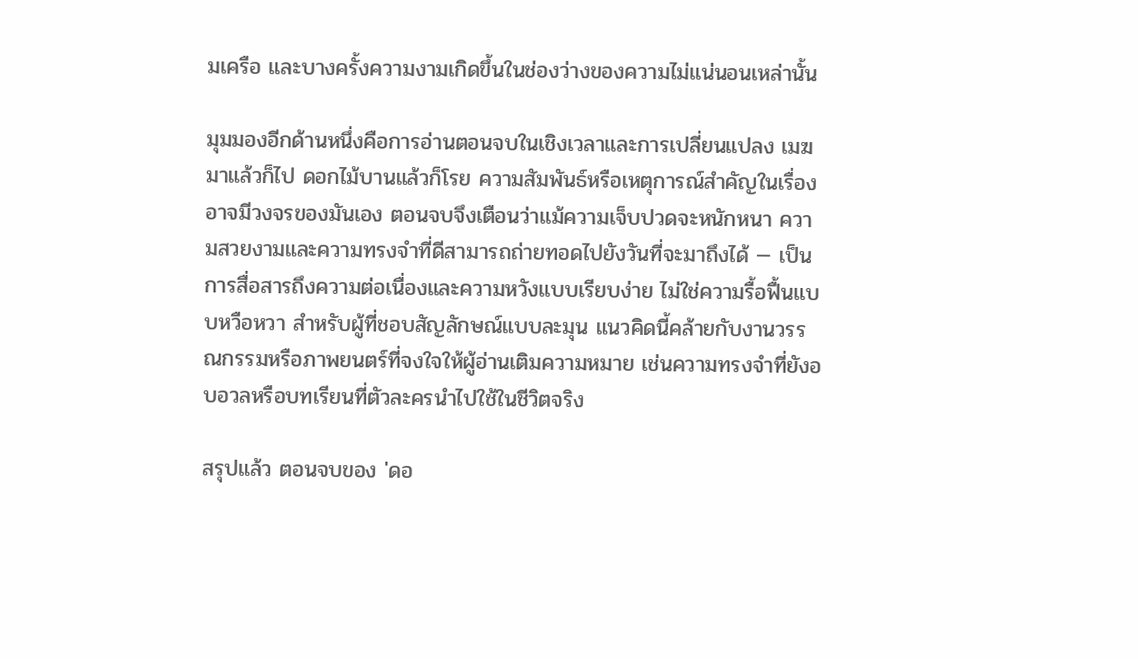มเครือ และบางครั้งความงามเกิดขึ้นในช่องว่างของความไม่แน่นอนเหล่านั้น

มุมมองอีกด้านหนึ่งคือการอ่านตอนจบในเชิงเวลาและการเปลี่ยนแปลง เมฆมาแล้วก็ไป ดอกไม้บานแล้วก็โรย ความสัมพันธ์หรือเหตุการณ์สำคัญในเรื่องอาจมีวงจรของมันเอง ตอนจบจึงเตือนว่าแม้ความเจ็บปวดจะหนักหนา ความสวยงามและความทรงจำที่ดีสามารถถ่ายทอดไปยังวันที่จะมาถึงได้ — เป็นการสื่อสารถึงความต่อเนื่องและความหวังแบบเรียบง่าย ไม่ใช่ความรื้อฟื้นแบบหวือหวา สำหรับผู้ที่ชอบสัญลักษณ์แบบละมุน แนวคิดนี้คล้ายกับงานวรรณกรรมหรือภาพยนตร์ที่จงใจให้ผู้อ่านเติมความหมาย เช่นความทรงจำที่ยังอบอวลหรือบทเรียนที่ตัวละครนำไปใช้ในชีวิตจริง

สรุปแล้ว ตอนจบของ 'ดอ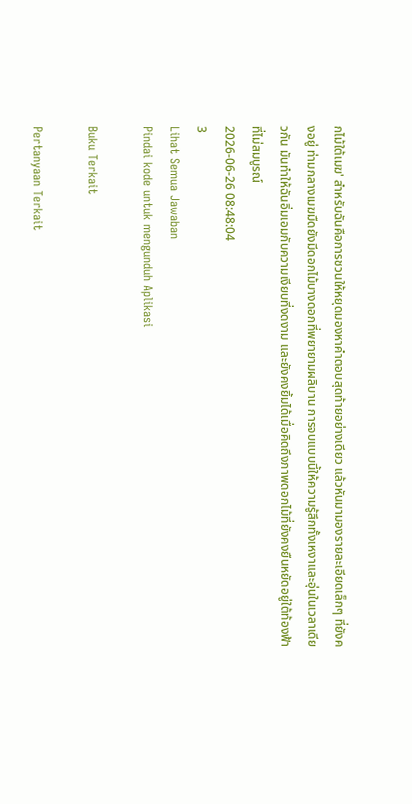กไม้ใต้เมฆ' สำหรับฉันคือการชวนให้หยุดมองหาคำตอบสุดท้ายอย่างเดียว แล้วหันมามองรายละเอียดเล็กๆ ที่ยังคงอยู่ ท่ามกลางเมฆมืดยังมีดอกไม้บางดอกที่พยายามผลิบาน การจบแบบนี้ให้ความรู้สึกทั้งเหงาและอุ่นในเวลาเดียวกัน มันทำให้ฉันอิ่มเอมกับความเงียบที่งดงาม และยังคงยิ้มได้เมื่อคิดถึงภาพดอกไม้ที่ยังคงยืนหยัดอยู่ใต้ท้องฟ้าที่ไม่สมบูรณ์
2026-06-26 08:48:04
3
Lihat Semua Jawaban
Pindai kode untuk mengunduh Aplikasi

Buku Terkait

Pertanyaan Terkait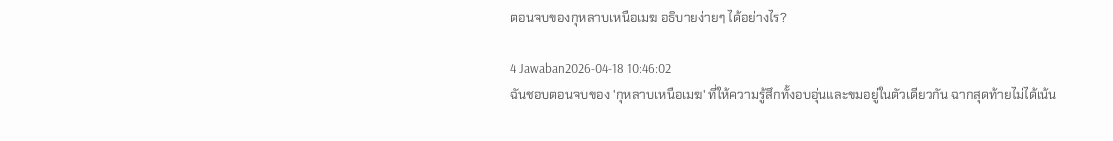ตอนจบของกุหลาบเหนือเมฆ อธิบายง่ายๆ ได้อย่างไร?

4 Jawaban2026-04-18 10:46:02
ฉันชอบตอนจบของ 'กุหลาบเหนือเมฆ' ที่ให้ความรู้สึกทั้งอบอุ่นและขมอยู่ในตัวเดียวกัน ฉากสุดท้ายไม่ได้เน้น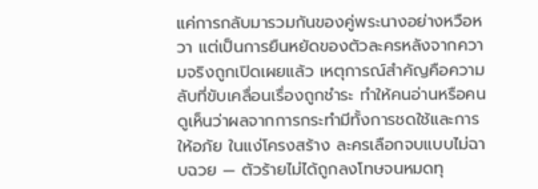แค่การกลับมารวมกันของคู่พระนางอย่างหวือหวา แต่เป็นการยืนหยัดของตัวละครหลังจากความจริงถูกเปิดเผยแล้ว เหตุการณ์สำคัญคือความลับที่ขับเคลื่อนเรื่องถูกชำระ ทำให้คนอ่านหรือคนดูเห็นว่าผลจากการกระทำมีทั้งการชดใช้และการให้อภัย ในแง่โครงสร้าง ละครเลือกจบแบบไม่ฉาบฉวย — ตัวร้ายไม่ได้ถูกลงโทษจนหมดทุ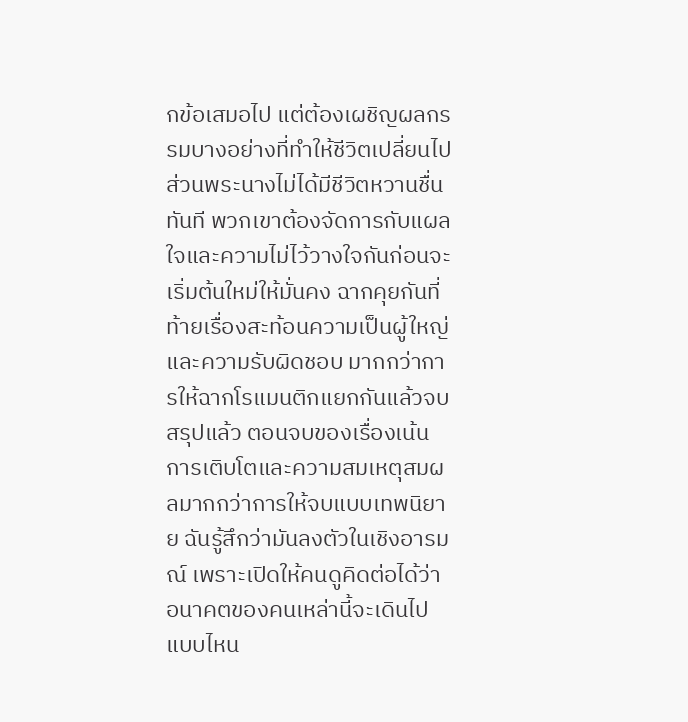กข้อเสมอไป แต่ต้องเผชิญผลกรรมบางอย่างที่ทำให้ชีวิตเปลี่ยนไป ส่วนพระนางไม่ได้มีชีวิตหวานชื่นทันที พวกเขาต้องจัดการกับแผลใจและความไม่ไว้วางใจกันก่อนจะเริ่มต้นใหม่ให้มั่นคง ฉากคุยกันที่ท้ายเรื่องสะท้อนความเป็นผู้ใหญ่และความรับผิดชอบ มากกว่าการให้ฉากโรแมนติกแยกกันแล้วจบ สรุปแล้ว ตอนจบของเรื่องเน้นการเติบโตและความสมเหตุสมผลมากกว่าการให้จบแบบเทพนิยาย ฉันรู้สึกว่ามันลงตัวในเชิงอารมณ์ เพราะเปิดให้คนดูคิดต่อได้ว่าอนาคตของคนเหล่านี้จะเดินไปแบบไหน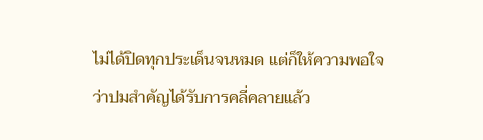ไม่ได้ปิดทุกประเด็นจนหมด แต่ก็ให้ความพอใจว่าปมสำคัญได้รับการคลี่คลายแล้ว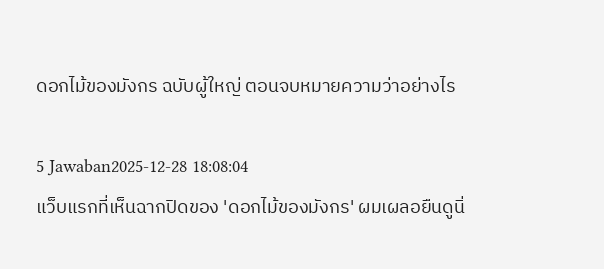ดอกไม้ของมังกร ฉบับผู้ใหญ่ ตอนจบหมายความว่าอย่างไร

5 Jawaban2025-12-28 18:08:04
แว็บแรกที่เห็นฉากปิดของ 'ดอกไม้ของมังกร' ผมเผลอยืนดูนิ่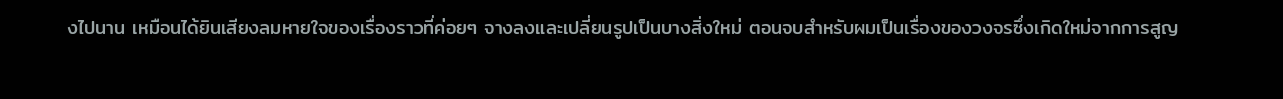งไปนาน เหมือนได้ยินเสียงลมหายใจของเรื่องราวที่ค่อยๆ จางลงและเปลี่ยนรูปเป็นบางสิ่งใหม่ ตอนจบสำหรับผมเป็นเรื่องของวงจรซึ่งเกิดใหม่จากการสูญ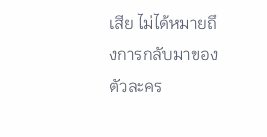เสีย ไม่ได้หมายถึงการกลับมาของตัวละคร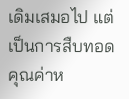เดิมเสมอไป แต่เป็นการสืบทอดคุณค่าห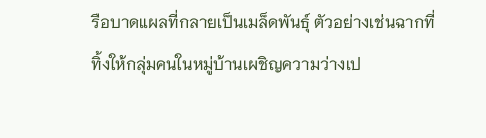รือบาดแผลที่กลายเป็นเมล็ดพันธุ์ ตัวอย่างเช่นฉากที่ทิ้งให้กลุ่มคนในหมู่บ้านเผชิญความว่างเป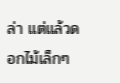ล่า แต่แล้วดอกไม้เล็กๆ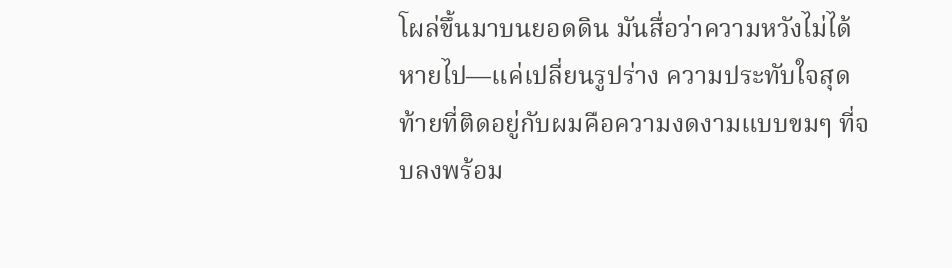โผล่ขึ้นมาบนยอดดิน มันสื่อว่าความหวังไม่ได้หายไป—แค่เปลี่ยนรูปร่าง ความประทับใจสุดท้ายที่ติดอยู่กับผมคือความงดงามแบบขมๆ ที่จบลงพร้อม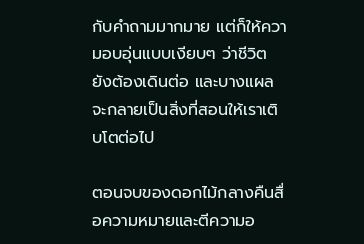กับคำถามมากมาย แต่ก็ให้ความอบอุ่นแบบเงียบๆ ว่าชีวิตยังต้องเดินต่อ และบางแผลจะกลายเป็นสิ่งที่สอนให้เราเติบโตต่อไป

ตอนจบของดอกไม้กลางคืนสื่อความหมายและตีความอ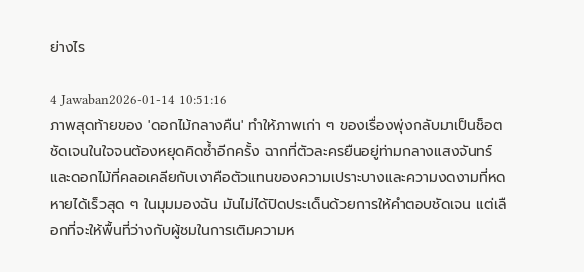ย่างไร

4 Jawaban2026-01-14 10:51:16
ภาพสุดท้ายของ 'ดอกไม้กลางคืน' ทำให้ภาพเก่า ๆ ของเรื่องพุ่งกลับมาเป็นช็อตชัดเจนในใจจนต้องหยุดคิดซ้ำอีกครั้ง ฉากที่ตัวละครยืนอยู่ท่ามกลางแสงจันทร์และดอกไม้ที่คลอเคลียกับเงาคือตัวแทนของความเปราะบางและความงดงามที่หดหายได้เร็วสุด ๆ ในมุมมองฉัน มันไม่ได้ปิดประเด็นด้วยการให้คำตอบชัดเจน แต่เลือกที่จะให้พื้นที่ว่างกับผู้ชมในการเติมความห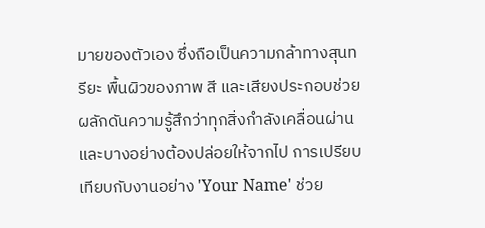มายของตัวเอง ซึ่งถือเป็นความกล้าทางสุนทรียะ พื้นผิวของภาพ สี และเสียงประกอบช่วยผลักดันความรู้สึกว่าทุกสิ่งกำลังเคลื่อนผ่านและบางอย่างต้องปล่อยให้จากไป การเปรียบเทียบกับงานอย่าง 'Your Name' ช่วย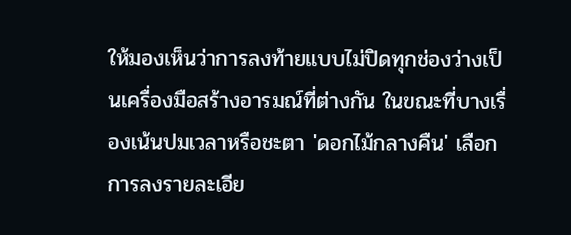ให้มองเห็นว่าการลงท้ายแบบไม่ปิดทุกช่องว่างเป็นเครื่องมือสร้างอารมณ์ที่ต่างกัน ในขณะที่บางเรื่องเน้นปมเวลาหรือชะตา 'ดอกไม้กลางคืน' เลือกการลงรายละเอีย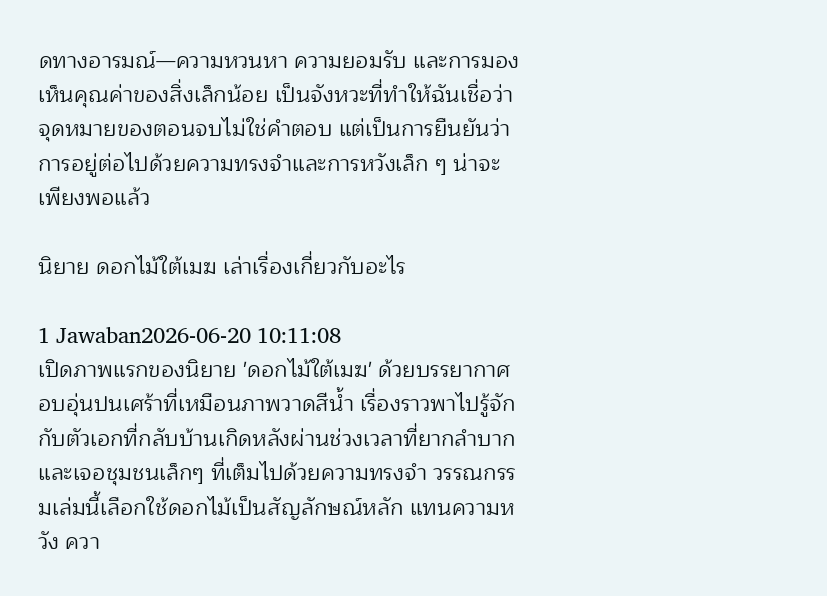ดทางอารมณ์—ความหวนหา ความยอมรับ และการมองเห็นคุณค่าของสิ่งเล็กน้อย เป็นจังหวะที่ทำให้ฉันเชื่อว่าจุดหมายของตอนจบไม่ใช่คำตอบ แต่เป็นการยืนยันว่าการอยู่ต่อไปด้วยความทรงจำและการหวังเล็ก ๆ น่าจะเพียงพอแล้ว

นิยาย ดอกไม้ใต้เมฆ เล่าเรื่องเกี่ยวกับอะไร

1 Jawaban2026-06-20 10:11:08
เปิดภาพแรกของนิยาย 'ดอกไม้ใต้เมฆ' ด้วยบรรยากาศอบอุ่นปนเศร้าที่เหมือนภาพวาดสีน้ำ เรื่องราวพาไปรู้จักกับตัวเอกที่กลับบ้านเกิดหลังผ่านช่วงเวลาที่ยากลำบาก และเจอชุมชนเล็กๆ ที่เต็มไปด้วยความทรงจำ วรรณกรรมเล่มนี้เลือกใช้ดอกไม้เป็นสัญลักษณ์หลัก แทนความหวัง ควา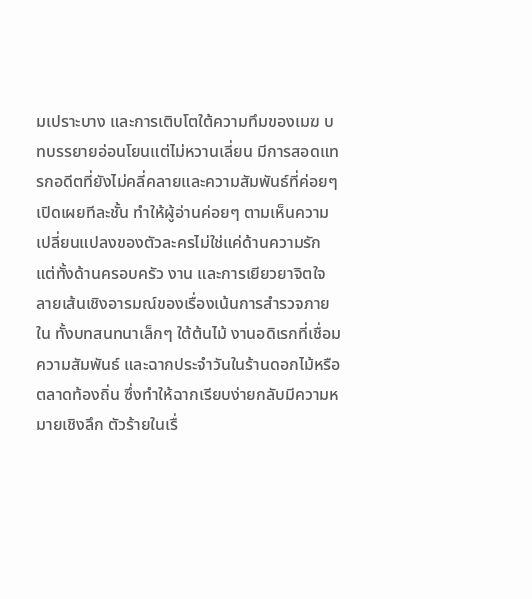มเปราะบาง และการเติบโตใต้ความทึมของเมฆ บทบรรยายอ่อนโยนแต่ไม่หวานเลี่ยน มีการสอดแทรกอดีตที่ยังไม่คลี่คลายและความสัมพันธ์ที่ค่อยๆ เปิดเผยทีละชั้น ทำให้ผู้อ่านค่อยๆ ตามเห็นความเปลี่ยนแปลงของตัวละครไม่ใช่แค่ด้านความรัก แต่ทั้งด้านครอบครัว งาน และการเยียวยาจิตใจ ลายเส้นเชิงอารมณ์ของเรื่องเน้นการสำรวจภายใน ทั้งบทสนทนาเล็กๆ ใต้ต้นไม้ งานอดิเรกที่เชื่อมความสัมพันธ์ และฉากประจำวันในร้านดอกไม้หรือตลาดท้องถิ่น ซึ่งทำให้ฉากเรียบง่ายกลับมีความหมายเชิงลึก ตัวร้ายในเรื่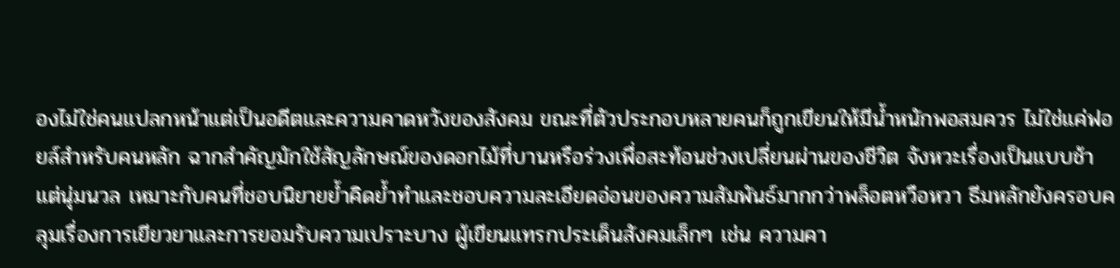องไม่ใช่คนแปลกหน้าแต่เป็นอดีตและความคาดหวังของสังคม ขณะที่ตัวประกอบหลายคนก็ถูกเขียนให้มีน้ำหนักพอสมควร ไม่ใช่แค่ฟอยล์สำหรับคนหลัก ฉากสำคัญมักใช้สัญลักษณ์ของดอกไม้ที่บานหรือร่วงเพื่อสะท้อนช่วงเปลี่ยนผ่านของชีวิต จังหวะเรื่องเป็นแบบช้าแต่นุ่มนวล เหมาะกับคนที่ชอบนิยายย้ำคิดย้ำทำและชอบความละเอียดอ่อนของความสัมพันธ์มากกว่าพล็อตหวือหวา ธีมหลักยังครอบคลุมเรื่องการเยียวยาและการยอมรับความเปราะบาง ผู้เขียนแทรกประเด็นสังคมเล็กๆ เช่น ความคา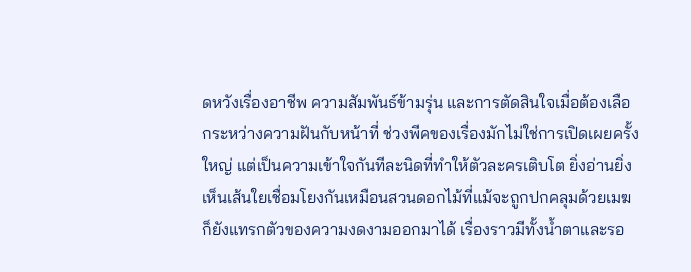ดหวังเรื่องอาชีพ ความสัมพันธ์ข้ามรุ่น และการตัดสินใจเมื่อต้องเลือกระหว่างความฝันกับหน้าที่ ช่วงพีคของเรื่องมักไม่ใช่การเปิดเผยครั้งใหญ่ แต่เป็นความเข้าใจกันทีละนิดที่ทำให้ตัวละครเติบโต ยิ่งอ่านยิ่งเห็นเส้นใยเชื่อมโยงกันเหมือนสวนดอกไม้ที่แม้จะถูกปกคลุมด้วยเมฆ ก็ยังแทรกตัวของความงดงามออกมาได้ เรื่องราวมีทั้งน้ำตาและรอ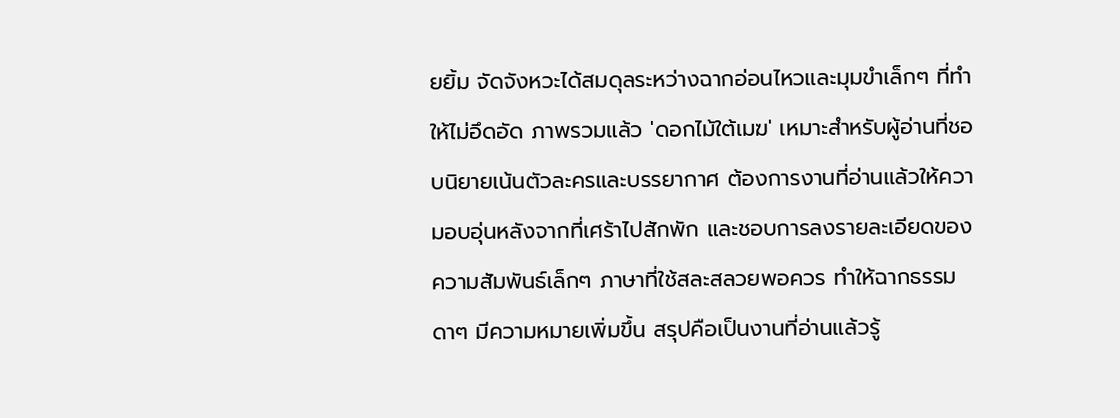ยยิ้ม จัดจังหวะได้สมดุลระหว่างฉากอ่อนไหวและมุมขำเล็กๆ ที่ทำให้ไม่อึดอัด ภาพรวมแล้ว 'ดอกไม้ใต้เมฆ' เหมาะสำหรับผู้อ่านที่ชอบนิยายเน้นตัวละครและบรรยากาศ ต้องการงานที่อ่านแล้วให้ความอบอุ่นหลังจากที่เศร้าไปสักพัก และชอบการลงรายละเอียดของความสัมพันธ์เล็กๆ ภาษาที่ใช้สละสลวยพอควร ทำให้ฉากธรรมดาๆ มีความหมายเพิ่มขึ้น สรุปคือเป็นงานที่อ่านแล้วรู้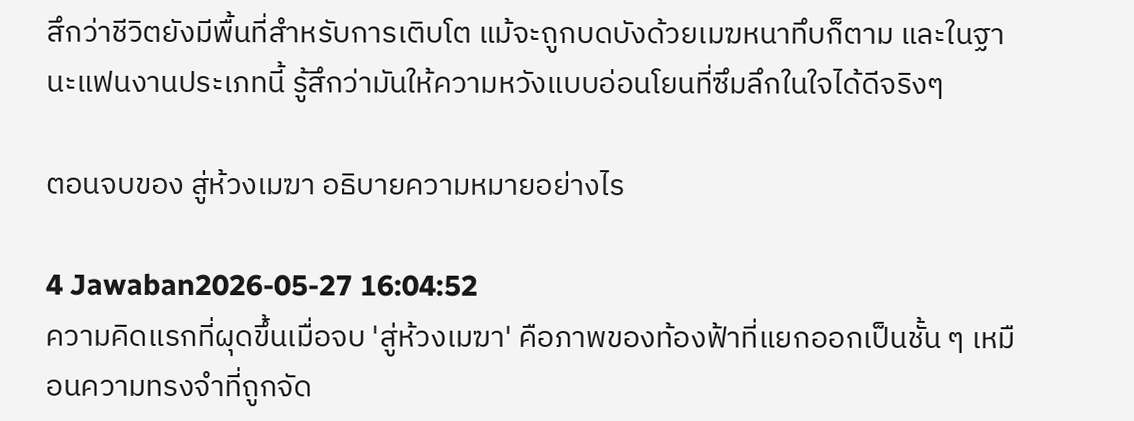สึกว่าชีวิตยังมีพื้นที่สำหรับการเติบโต แม้จะถูกบดบังด้วยเมฆหนาทึบก็ตาม และในฐานะแฟนงานประเภทนี้ รู้สึกว่ามันให้ความหวังแบบอ่อนโยนที่ซึมลึกในใจได้ดีจริงๆ

ตอนจบของ สู่ห้วงเมฆา อธิบายความหมายอย่างไร

4 Jawaban2026-05-27 16:04:52
ความคิดแรกที่ผุดขึ้นเมื่อจบ 'สู่ห้วงเมฆา' คือภาพของท้องฟ้าที่แยกออกเป็นชั้น ๆ เหมือนความทรงจำที่ถูกจัด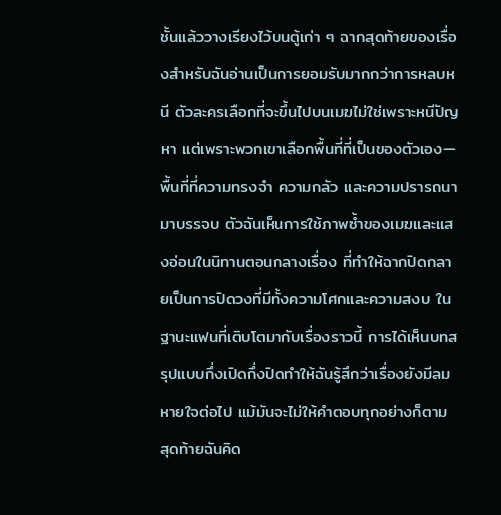ชั้นแล้ววางเรียงไว้บนตู้เก่า ๆ ฉากสุดท้ายของเรื่องสำหรับฉันอ่านเป็นการยอมรับมากกว่าการหลบหนี ตัวละครเลือกที่จะขึ้นไปบนเมฆไม่ใช่เพราะหนีปัญหา แต่เพราะพวกเขาเลือกพื้นที่ที่เป็นของตัวเอง—พื้นที่ที่ความทรงจำ ความกลัว และความปรารถนามาบรรจบ ตัวฉันเห็นการใช้ภาพซ้ำของเมฆและแสงอ่อนในนิทานตอนกลางเรื่อง ที่ทำให้ฉากปิดกลายเป็นการปิดวงที่มีทั้งความโศกและความสงบ ในฐานะแฟนที่เติบโตมากับเรื่องราวนี้ การได้เห็นบทสรุปแบบกึ่งเปิดกึ่งปิดทำให้ฉันรู้สึกว่าเรื่องยังมีลมหายใจต่อไป แม้มันจะไม่ให้คำตอบทุกอย่างก็ตาม สุดท้ายฉันคิด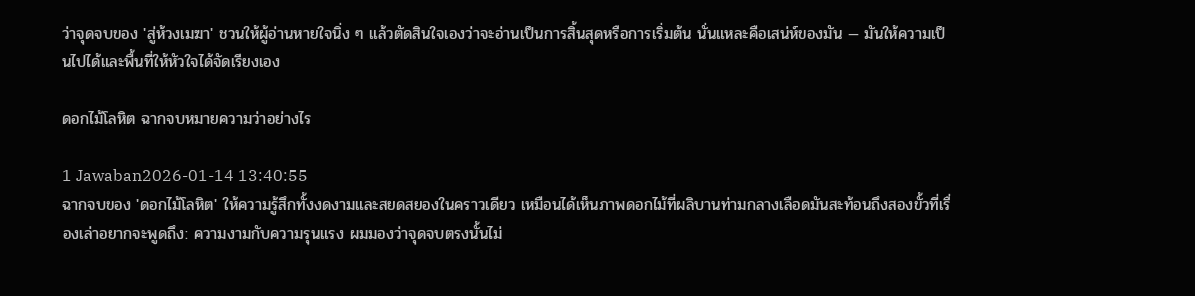ว่าจุดจบของ 'สู่ห้วงเมฆา' ชวนให้ผู้อ่านหายใจนิ่ง ๆ แล้วตัดสินใจเองว่าจะอ่านเป็นการสิ้นสุดหรือการเริ่มต้น นั่นแหละคือเสน่ห์ของมัน — มันให้ความเป็นไปได้และพื้นที่ให้หัวใจได้จัดเรียงเอง

ดอกไม้โลหิต ฉากจบหมายความว่าอย่างไร

1 Jawaban2026-01-14 13:40:55
ฉากจบของ 'ดอกไม้โลหิต' ให้ความรู้สึกทั้งงดงามและสยดสยองในคราวเดียว เหมือนได้เห็นภาพดอกไม้ที่ผลิบานท่ามกลางเลือดมันสะท้อนถึงสองขั้วที่เรื่องเล่าอยากจะพูดถึง: ความงามกับความรุนแรง ผมมองว่าจุดจบตรงนั้นไม่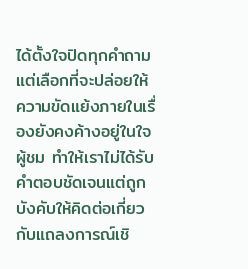ได้ตั้งใจปิดทุกคำถาม แต่เลือกที่จะปล่อยให้ความขัดแย้งภายในเรื่องยังคงค้างอยู่ในใจผู้ชม ทำให้เราไม่ได้รับคำตอบชัดเจนแต่ถูกบังคับให้คิดต่อเกี่ยวกับแถลงการณ์เชิ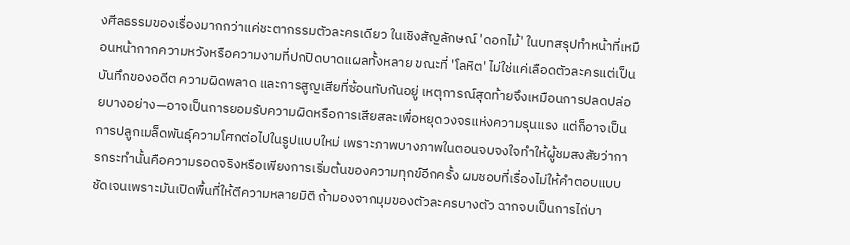งศีลธรรมของเรื่องมากกว่าแค่ชะตากรรมตัวละครเดียว ในเชิงสัญลักษณ์ 'ดอกไม้' ในบทสรุปทำหน้าที่เหมือนหน้ากากความหวังหรือความงามที่ปกปิดบาดแผลทั้งหลาย ขณะที่ 'โลหิต' ไม่ใช่แค่เลือดตัวละครแต่เป็นบันทึกของอดีต ความผิดพลาด และการสูญเสียที่ซ้อนทับกันอยู่ เหตุการณ์สุดท้ายจึงเหมือนการปลดปล่อยบางอย่าง—อาจเป็นการยอมรับความผิดหรือการเสียสละเพื่อหยุดวงจรแห่งความรุนแรง แต่ก็อาจเป็นการปลูกเมล็ดพันธุ์ความโศกต่อไปในรูปแบบใหม่ เพราะภาพบางภาพในตอนจบจงใจทำให้ผู้ชมสงสัยว่าการกระทำนั้นคือความรอดจริงหรือเพียงการเริ่มต้นของความทุกข์อีกครั้ง ผมชอบที่เรื่องไม่ให้คำตอบแบบชัดเจนเพราะมันเปิดพื้นที่ให้ตีความหลายมิติ ถ้ามองจากมุมของตัวละครบางตัว ฉากจบเป็นการไถ่บา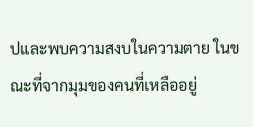ปและพบความสงบในความตาย ในขณะที่จากมุมของคนที่เหลืออยู่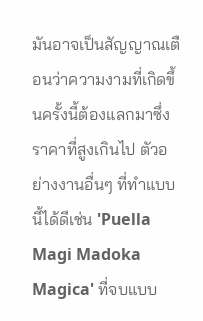มันอาจเป็นสัญญาณเตือนว่าความงามที่เกิดขึ้นครั้งนี้ต้องแลกมาซึ่งราคาที่สูงเกินไป ตัวอย่างงานอื่นๆ ที่ทำแบบนี้ได้ดีเช่น 'Puella Magi Madoka Magica' ที่จบแบบ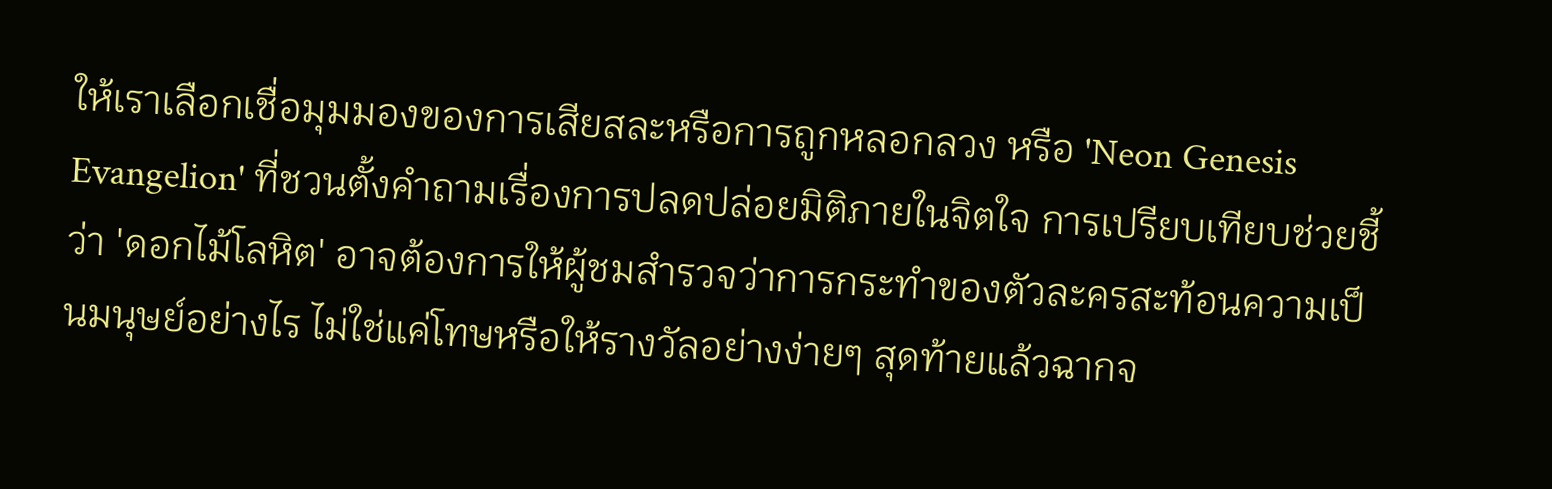ให้เราเลือกเชื่อมุมมองของการเสียสละหรือการถูกหลอกลวง หรือ 'Neon Genesis Evangelion' ที่ชวนตั้งคำถามเรื่องการปลดปล่อยมิติภายในจิตใจ การเปรียบเทียบช่วยชี้ว่า 'ดอกไม้โลหิต' อาจต้องการให้ผู้ชมสำรวจว่าการกระทำของตัวละครสะท้อนความเป็นมนุษย์อย่างไร ไม่ใช่แค่โทษหรือให้รางวัลอย่างง่ายๆ สุดท้ายแล้วฉากจ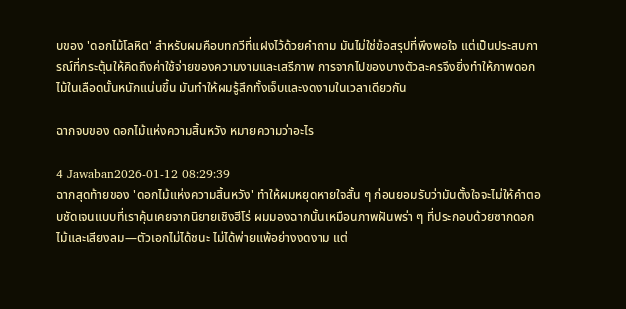บของ 'ดอกไม้โลหิต' สำหรับผมคือบทกวีที่แฝงไว้ด้วยคำถาม มันไม่ใช่ข้อสรุปที่พึงพอใจ แต่เป็นประสบการณ์ที่กระตุ้นให้คิดถึงค่าใช้จ่ายของความงามและเสรีภาพ การจากไปของบางตัวละครจึงยิ่งทำให้ภาพดอกไม้ในเลือดนั้นหนักแน่นขึ้น มันทำให้ผมรู้สึกทั้งเจ็บและงดงามในเวลาเดียวกัน

ฉากจบของ ดอกไม้แห่งความสิ้นหวัง หมายความว่าอะไร

4 Jawaban2026-01-12 08:29:39
ฉากสุดท้ายของ 'ดอกไม้แห่งความสิ้นหวัง' ทำให้ผมหยุดหายใจสั้น ๆ ก่อนยอมรับว่ามันตั้งใจจะไม่ให้คำตอบชัดเจนแบบที่เราคุ้นเคยจากนิยายเชิงฮีโร่ ผมมองฉากนั้นเหมือนภาพฝันพร่า ๆ ที่ประกอบด้วยซากดอกไม้และเสียงลม—ตัวเอกไม่ได้ชนะ ไม่ได้พ่ายแพ้อย่างงดงาม แต่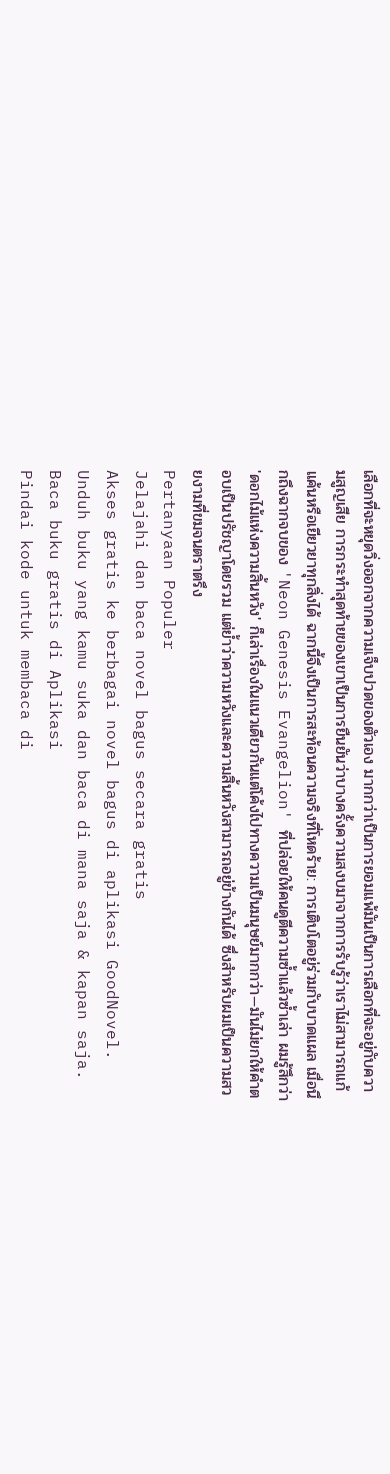เลือกที่จะหยุดวิ่งออกจากความเจ็บปวดของตัวเอง มากกว่าเป็นการยอมแพ้มันเป็นการเลือกที่จะอยู่กับความสูญเสีย การกระทำสุดท้ายของเขาเป็นการยืนยันว่าบางครั้งความสงบมาจากการรับรู้ว่าเราไม่สามารถแก้แค้นหรือเยียวยาทุกสิ่งได้ ฉากนี้จึงเป็นการสะท้อนความจริงที่โหดร้าย: การเติบโตอยู่ร่วมกับบาดแผล เมื่อนึกถึงฉากจบของ 'Neon Genesis Evangelion' ที่ปล่อยให้คนดูตีความซ้ำแล้วซ้ำเล่า ผมรู้สึกว่า 'ดอกไม้แห่งความสิ้นหวัง' ก็เล่าเรื่องในแนวเดียวกันแต่โค้งไปทางความเป็นมนุษย์มากกว่า—มันไม่ยกให้คำตอบเป็นปรัชญาโดยรวม แต่ย้ำว่าความหวังและความสิ้นหวังสามารถอยู่ข้างกันได้ ซึ่งสำหรับผมเป็นความสวยงามที่ขมจนตราตรึง
Pertanyaan Populer
Jelajahi dan baca novel bagus secara gratis
Akses gratis ke berbagai novel bagus di aplikasi GoodNovel. Unduh buku yang kamu suka dan baca di mana saja & kapan saja.
Baca buku gratis di Aplikasi
Pindai kode untuk membaca di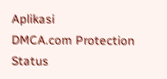Aplikasi
DMCA.com Protection Status